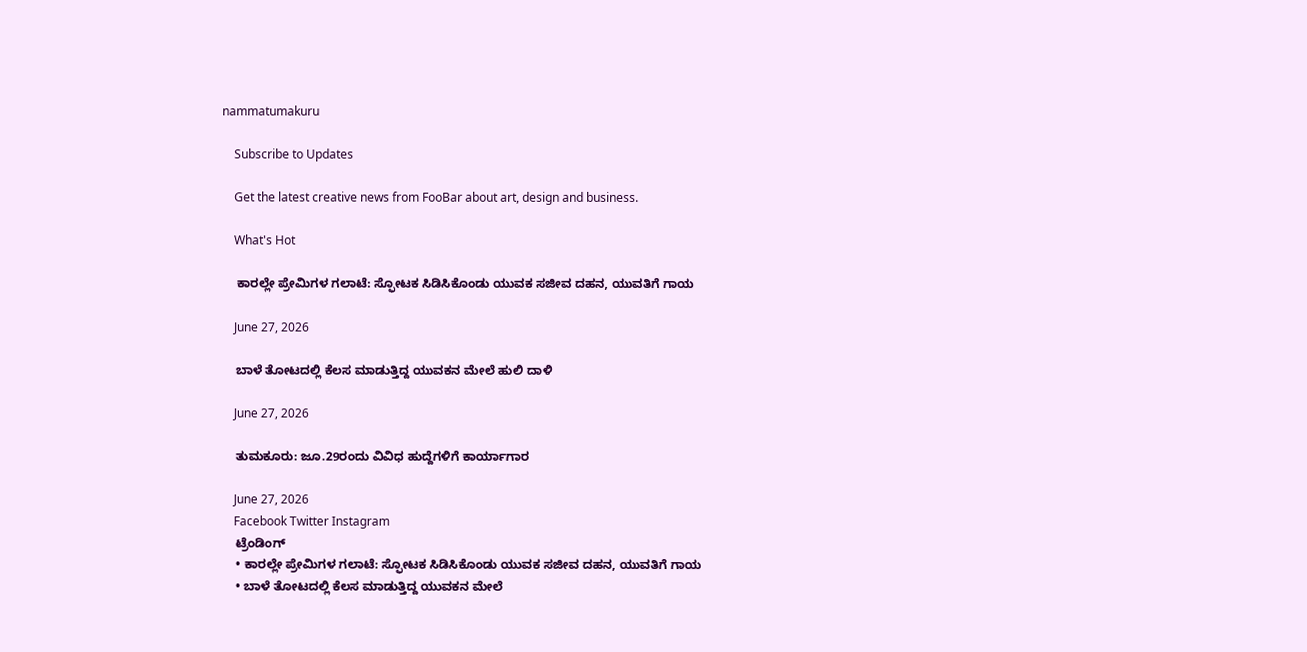nammatumakuru

    Subscribe to Updates

    Get the latest creative news from FooBar about art, design and business.

    What's Hot

    ಕಾರಲ್ಲೇ ಪ್ರೇಮಿಗಳ ಗಲಾಟೆ: ಸ್ಫೋಟಕ ಸಿಡಿಸಿಕೊಂಡು ಯುವಕ ಸಜೀವ ದಹನ, ಯುವತಿಗೆ ಗಾಯ

    June 27, 2026

    ಬಾಳೆ ತೋಟದಲ್ಲಿ ಕೆಲಸ ಮಾಡುತ್ತಿದ್ದ ಯುವಕನ ಮೇಲೆ ಹುಲಿ ದಾಳಿ

    June 27, 2026

    ತುಮಕೂರು: ಜೂ.29ರಂದು ವಿವಿಧ ಹುದ್ದೆಗಳಿಗೆ ಕಾರ್ಯಾಗಾರ

    June 27, 2026
    Facebook Twitter Instagram
    ಟ್ರೆಂಡಿಂಗ್
    • ಕಾರಲ್ಲೇ ಪ್ರೇಮಿಗಳ ಗಲಾಟೆ: ಸ್ಫೋಟಕ ಸಿಡಿಸಿಕೊಂಡು ಯುವಕ ಸಜೀವ ದಹನ, ಯುವತಿಗೆ ಗಾಯ
    • ಬಾಳೆ ತೋಟದಲ್ಲಿ ಕೆಲಸ ಮಾಡುತ್ತಿದ್ದ ಯುವಕನ ಮೇಲೆ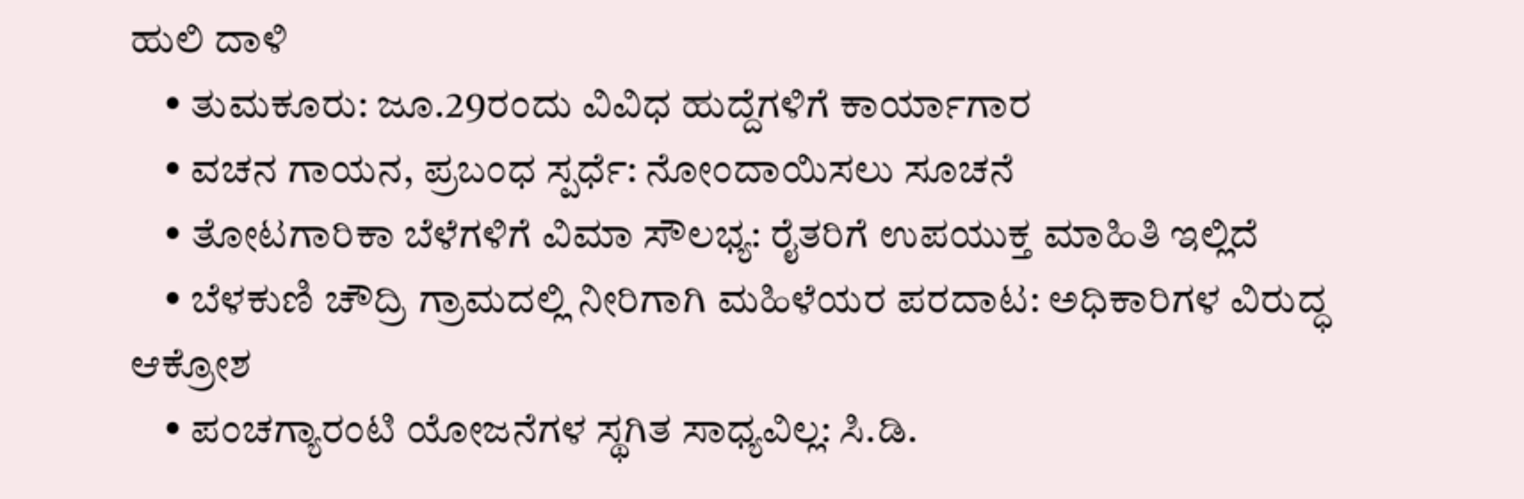ಹುಲಿ ದಾಳಿ
    • ತುಮಕೂರು: ಜೂ.29ರಂದು ವಿವಿಧ ಹುದ್ದೆಗಳಿಗೆ ಕಾರ್ಯಾಗಾರ
    • ವಚನ ಗಾಯನ, ಪ್ರಬಂಧ ಸ್ಪರ್ಧೆ: ನೋಂದಾಯಿಸಲು ಸೂಚನೆ
    • ತೋಟಗಾರಿಕಾ ಬೆಳೆಗಳಿಗೆ ವಿಮಾ ಸೌಲಭ್ಯ: ರೈತರಿಗೆ ಉಪಯುಕ್ತ ಮಾಹಿತಿ ಇಲ್ಲಿದೆ
    • ಬೆಳಕುಣಿ ಚೌದ್ರಿ ಗ್ರಾಮದಲ್ಲಿ ನೀರಿಗಾಗಿ ಮಹಿಳೆಯರ ಪರದಾಟ: ಅಧಿಕಾರಿಗಳ ವಿರುದ್ಧ ಆಕ್ರೋಶ
    • ಪಂಚಗ್ಯಾರಂಟಿ ಯೋಜನೆಗಳ ಸ್ಥಗಿತ ಸಾಧ್ಯವಿಲ್ಲ: ಸಿ.ಡಿ.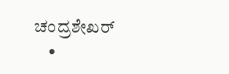ಚಂದ್ರಶೇಖರ್
    •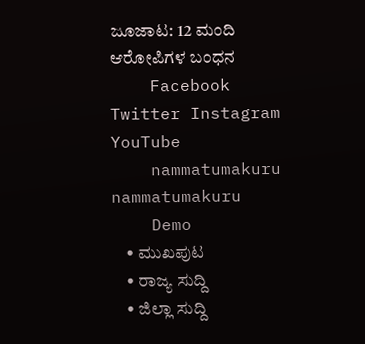ಜೂಜಾಟ: 12 ಮಂದಿ ಆರೋಪಿಗಳ ಬಂಧನ
    Facebook Twitter Instagram YouTube
    nammatumakuru nammatumakuru
    Demo
    • ಮುಖಪುಟ
    • ರಾಜ್ಯ ಸುದ್ದಿ
    • ಜಿಲ್ಲಾ ಸುದ್ದಿ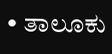• ತಾಲೂಕು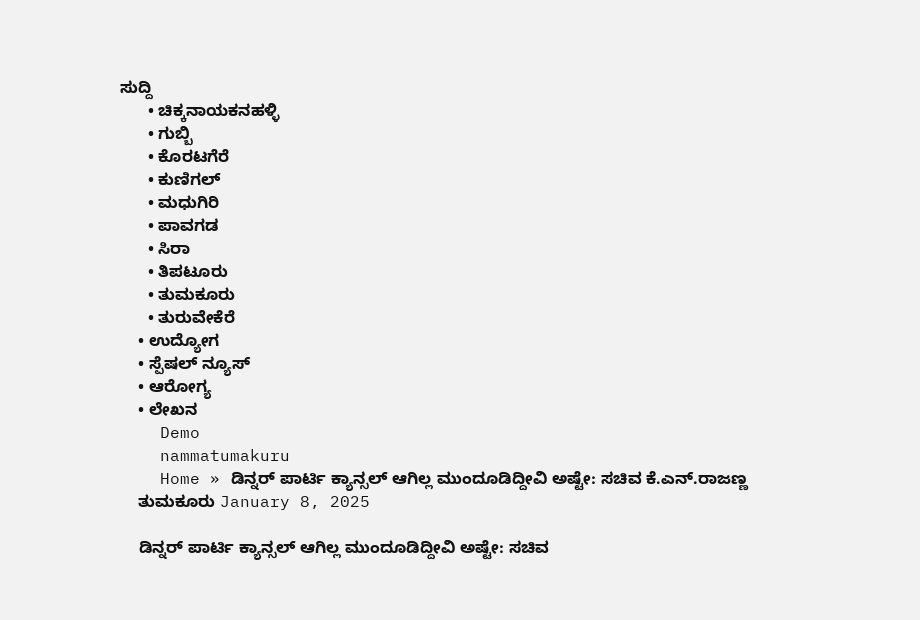ಸುದ್ದಿ
      • ಚಿಕ್ಕನಾಯಕನಹಳ್ಳಿ
      • ಗುಬ್ಬಿ
      • ಕೊರಟಗೆರೆ
      • ಕುಣಿಗಲ್
      • ಮಧುಗಿರಿ
      • ಪಾವಗಡ
      • ಸಿರಾ
      • ತಿಪಟೂರು
      • ತುಮಕೂರು
      • ತುರುವೇಕೆರೆ
    • ಉದ್ಯೋಗ
    • ಸ್ಪೆಷಲ್ ನ್ಯೂಸ್
    • ಆರೋಗ್ಯ
    • ಲೇಖನ
    Demo
    nammatumakuru
    Home » ಡಿನ್ನರ್ ಪಾರ್ಟಿ ಕ್ಯಾನ್ಸಲ್ ಆಗಿಲ್ಲ ಮುಂದೂಡಿದ್ದೀವಿ ಅಷ್ಟೇ: ಸಚಿವ ಕೆ.ಎನ್.ರಾಜಣ್ಣ
    ತುಮಕೂರು January 8, 2025

    ಡಿನ್ನರ್ ಪಾರ್ಟಿ ಕ್ಯಾನ್ಸಲ್ ಆಗಿಲ್ಲ ಮುಂದೂಡಿದ್ದೀವಿ ಅಷ್ಟೇ: ಸಚಿವ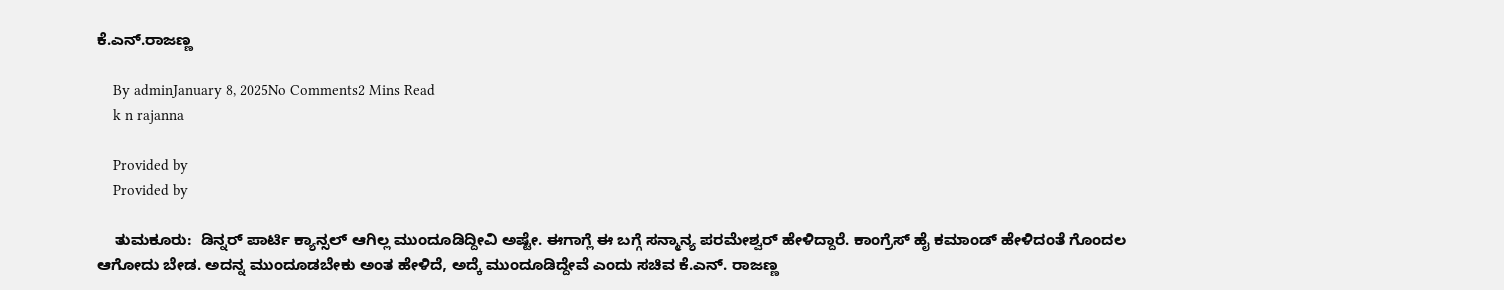ಕೆ.ಎನ್.ರಾಜಣ್ಣ

    By adminJanuary 8, 2025No Comments2 Mins Read
    k n rajanna

    Provided by
    Provided by

    ತುಮಕೂರು:  ಡಿನ್ನರ್ ಪಾರ್ಟಿ ಕ್ಯಾನ್ಸಲ್ ಆಗಿಲ್ಲ ಮುಂದೂಡಿದ್ದೀವಿ ಅಷ್ಟೇ. ಈಗಾಗ್ಲೆ ಈ ಬಗ್ಗೆ ಸನ್ಮಾನ್ಯ ಪರಮೇಶ್ವರ್ ಹೇಳಿದ್ದಾರೆ. ಕಾಂಗ್ರೆಸ್ ಹೈ ಕಮಾಂಡ್ ಹೇಳಿದಂತೆ ಗೊಂದಲ ಆಗೋದು ಬೇಡ. ಅದನ್ನ ಮುಂದೂಡಬೇಕು ಅಂತ ಹೇಳಿದೆ, ಅದ್ಕೆ ಮುಂದೂಡಿದ್ದೇವೆ ಎಂದು ಸಚಿವ ಕೆ.ಎನ್. ರಾಜಣ್ಣ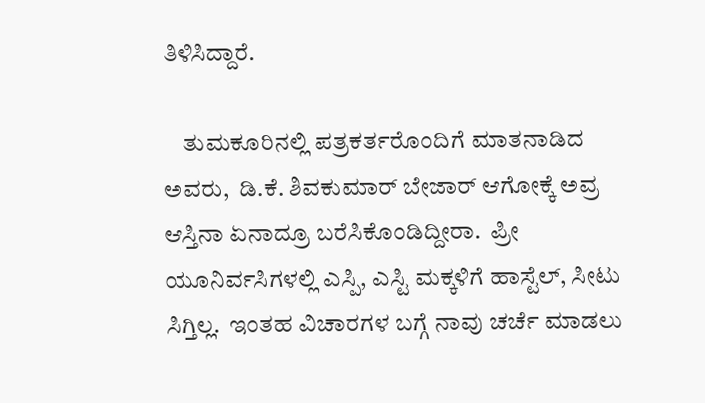ತಿಳಿಸಿದ್ದಾರೆ.

    ತುಮಕೂರಿನಲ್ಲಿ ಪತ್ರಕರ್ತರೊಂದಿಗೆ ಮಾತನಾಡಿದ ಅವರು,  ಡಿ.ಕೆ. ಶಿವಕುಮಾರ್ ಬೇಜಾರ್ ಆಗೋಕ್ಕೆ ಅವ್ರ ಆಸ್ತಿನಾ ಏನಾದ್ರೂ ಬರೆಸಿಕೊಂಡಿದ್ದೀರಾ.  ಪ್ರೀ ಯೂನಿರ್ವಸಿಗಳಲ್ಲಿ ಎಸ್ಪಿ, ಎಸ್ಟಿ ಮಕ್ಕಳಿಗೆ ಹಾಸ್ಟೆಲ್, ಸೀಟು ಸಿಗ್ತಿಲ್ಲ.  ಇಂತಹ ವಿಚಾರಗಳ ಬಗ್ಗೆ ನಾವು ಚರ್ಚೆ ಮಾಡಲು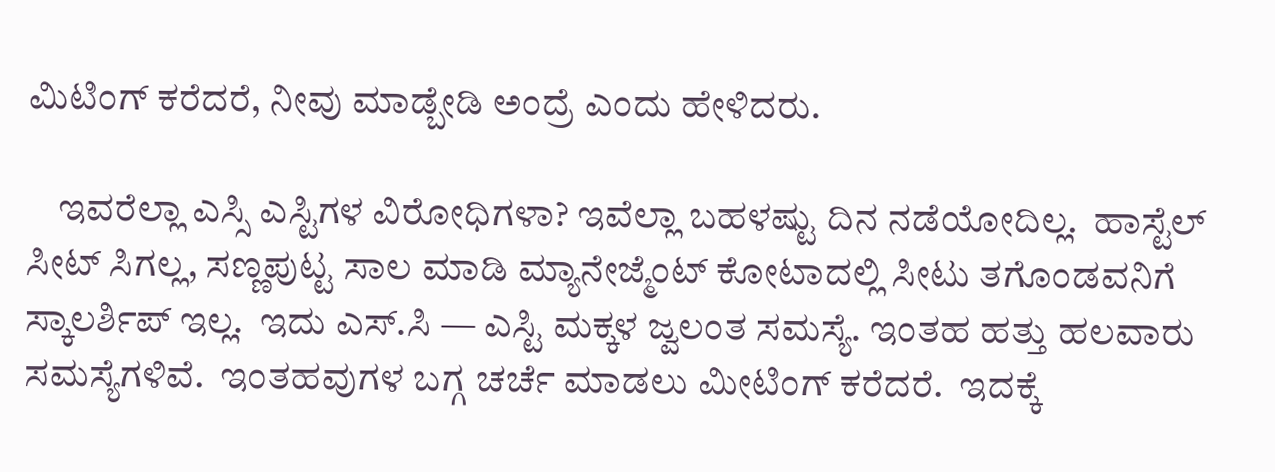ಮಿಟಿಂಗ್ ಕರೆದರೆ, ನೀವು ಮಾಡ್ಬೇಡಿ ಅಂದ್ರೆ ಎಂದು ಹೇಳಿದರು.

    ಇವರೆಲ್ಲಾ ಎಸ್ಸಿ ಎಸ್ಟಿಗಳ ವಿರೋಧಿಗಳಾ? ಇವೆಲ್ಲಾ ಬಹಳಷ್ಟು ದಿನ ನಡೆಯೋದಿಲ್ಲ.  ಹಾಸ್ಟೆಲ್ ಸೀಟ್ ಸಿಗಲ್ಲ, ಸಣ್ಣಪುಟ್ಟ ಸಾಲ ಮಾಡಿ ಮ್ಯಾನೇಜ್ಮೆಂಟ್ ಕೋಟಾದಲ್ಲಿ ಸೀಟು ತಗೊಂಡವನಿಗೆ ಸ್ಕಾಲರ್ಶಿಪ್ ಇಲ್ಲ.  ಇದು ಎಸ್.ಸಿ — ಎಸ್ಟಿ ಮಕ್ಕಳ ಜ್ವಲಂತ ಸಮಸ್ಯೆ. ಇಂತಹ ಹತ್ತು ಹಲವಾರು ಸಮಸ್ಯೆಗಳಿವೆ.  ಇಂತಹವುಗಳ ಬಗ್ಗ ಚರ್ಚೆ ಮಾಡಲು ಮೀಟಿಂಗ್ ಕರೆದರೆ.  ಇದಕ್ಕೆ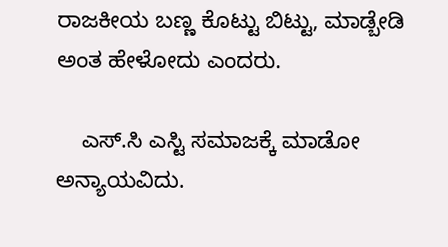ರಾಜಕೀಯ ಬಣ್ಣ ಕೊಟ್ಟು ಬಿಟ್ಟು, ಮಾಡ್ಬೇಡಿ ಅಂತ ಹೇಳೋದು ಎಂದರು.

    ಎಸ್.ಸಿ ಎಸ್ಟಿ ಸಮಾಜಕ್ಕೆ ಮಾಡೋ ಅನ್ಯಾಯವಿದು.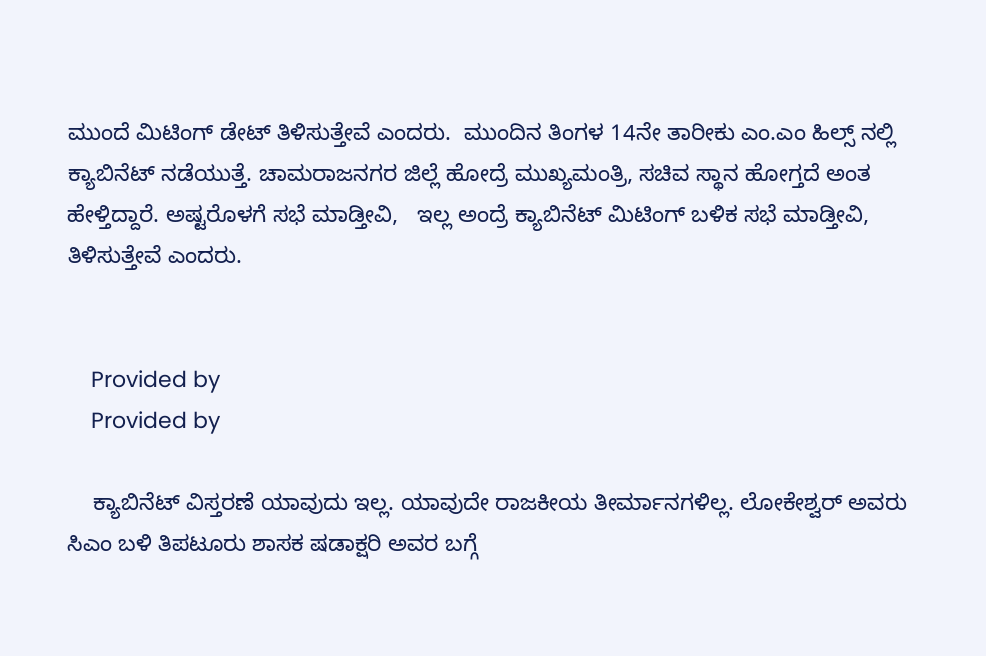ಮುಂದೆ ಮಿಟಿಂಗ್ ಡೇಟ್ ತಿಳಿಸುತ್ತೇವೆ ಎಂದರು.  ಮುಂದಿನ ತಿಂಗಳ 14ನೇ ತಾರೀಕು ಎಂ.ಎಂ ಹಿಲ್ಸ್ ನಲ್ಲಿ ಕ್ಯಾಬಿನೆಟ್ ನಡೆಯುತ್ತೆ. ಚಾಮರಾಜನಗರ ಜಿಲ್ಲೆ ಹೋದ್ರೆ ಮುಖ್ಯಮಂತ್ರಿ, ಸಚಿವ ಸ್ಥಾನ ಹೋಗ್ತದೆ ಅಂತ ಹೇಳ್ತಿದ್ದಾರೆ. ಅಷ್ಟರೊಳಗೆ ಸಭೆ ಮಾಡ್ತೀವಿ,   ಇಲ್ಲ ಅಂದ್ರೆ ಕ್ಯಾಬಿನೆಟ್ ಮಿಟಿಂಗ್ ಬಳಿಕ ಸಭೆ ಮಾಡ್ತೀವಿ, ತಿಳಿಸುತ್ತೇವೆ ಎಂದರು.


    Provided by
    Provided by

    ಕ್ಯಾಬಿನೆಟ್ ವಿಸ್ತರಣೆ ಯಾವುದು ಇಲ್ಲ. ಯಾವುದೇ ರಾಜಕೀಯ ತೀರ್ಮಾನಗಳಿಲ್ಲ. ಲೋಕೇಶ್ವರ್ ಅವರು ಸಿಎಂ ಬಳಿ ತಿಪಟೂರು ಶಾಸಕ ಷಡಾಕ್ಷರಿ ಅವರ ಬಗ್ಗೆ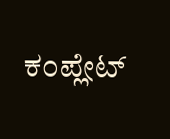ಕಂಪ್ಲೇಟ್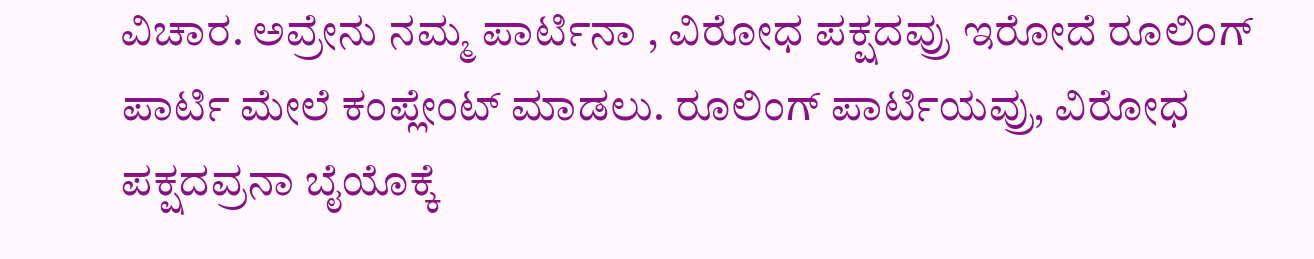ವಿಚಾರ. ಅವ್ರೇನು ನಮ್ಮ ಪಾರ್ಟಿನಾ , ವಿರೋಧ ಪಕ್ಷದವ್ರು ಇರೋದೆ ರೂಲಿಂಗ್ ಪಾರ್ಟಿ ಮೇಲೆ ಕಂಪ್ಲೇಂಟ್ ಮಾಡಲು. ರೂಲಿಂಗ್ ಪಾರ್ಟಿಯವ್ರು, ವಿರೋಧ ಪಕ್ಷದವ್ರನಾ ಬೈಯೊಕ್ಕೆ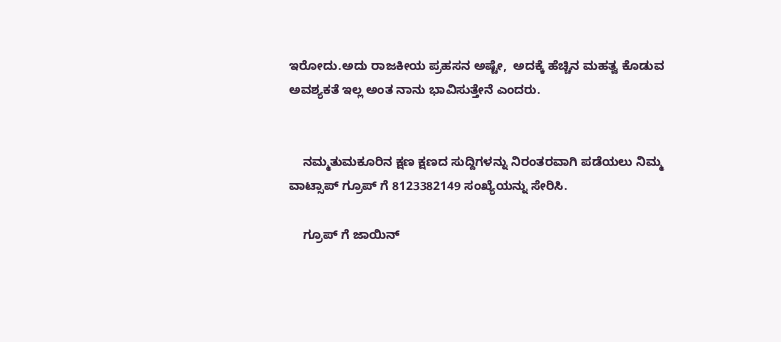ಇರೋದು.ಅದು ರಾಜಕೀಯ ಪ್ರಹಸನ ಅಷ್ಟೇ,  ಅದಕ್ಕೆ ಹೆಚ್ಚಿನ ಮಹತ್ವ ಕೊಡುವ ಅವಶ್ಯಕತೆ ಇಲ್ಲ ಅಂತ ನಾನು ಭಾವಿಸುತ್ತೇನೆ ಎಂದರು.


    ನಮ್ಮತುಮಕೂರಿನ ಕ್ಷಣ ಕ್ಷಣದ ಸುದ್ದಿಗಳನ್ನು ನಿರಂತರವಾಗಿ ಪಡೆಯಲು ನಿಮ್ಮ ವಾಟ್ಸಾಪ್ ಗ್ರೂಪ್ ಗೆ 8123382149 ಸಂಖ್ಯೆಯನ್ನು ಸೇರಿಸಿ.

    ಗ್ರೂಪ್ ಗೆ ಜಾಯಿನ್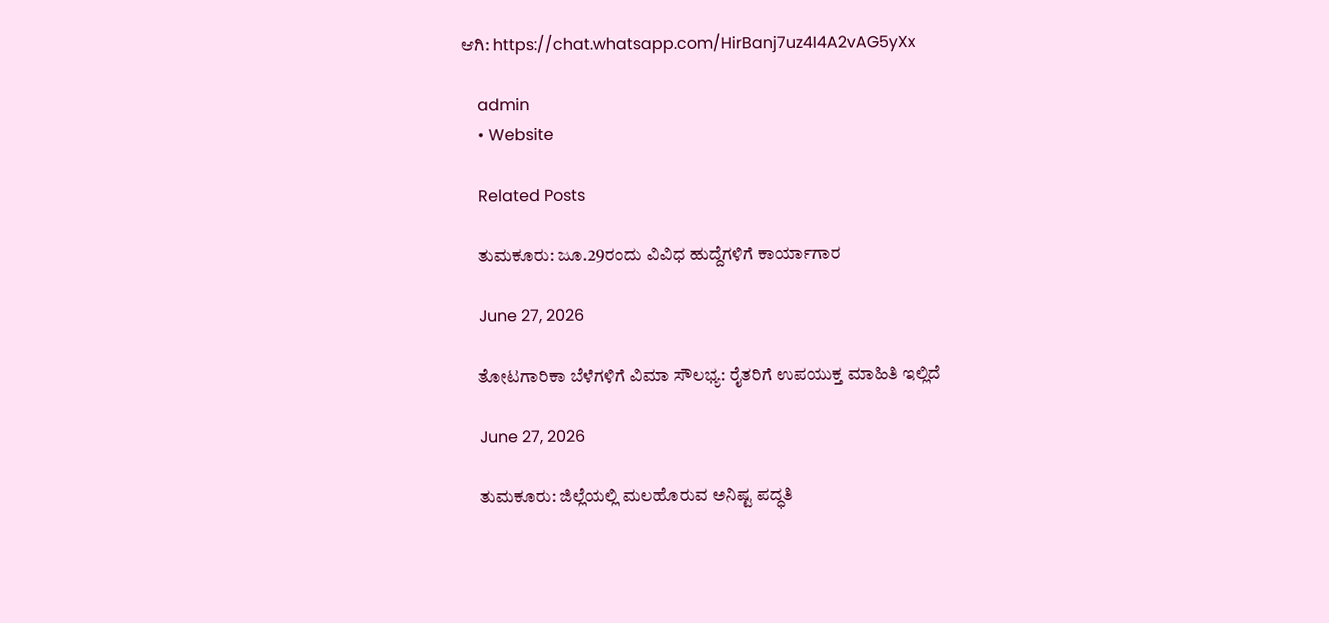ಆಗಿ: https://chat.whatsapp.com/HirBanj7uz4I4A2vAG5yXx

    admin
    • Website

    Related Posts

    ತುಮಕೂರು: ಜೂ.29ರಂದು ವಿವಿಧ ಹುದ್ದೆಗಳಿಗೆ ಕಾರ್ಯಾಗಾರ

    June 27, 2026

    ತೋಟಗಾರಿಕಾ ಬೆಳೆಗಳಿಗೆ ವಿಮಾ ಸೌಲಭ್ಯ: ರೈತರಿಗೆ ಉಪಯುಕ್ತ ಮಾಹಿತಿ ಇಲ್ಲಿದೆ

    June 27, 2026

    ತುಮಕೂರು: ಜಿಲ್ಲೆಯಲ್ಲಿ ಮಲಹೊರುವ ಅನಿಷ್ಟ ಪದ್ಧತಿ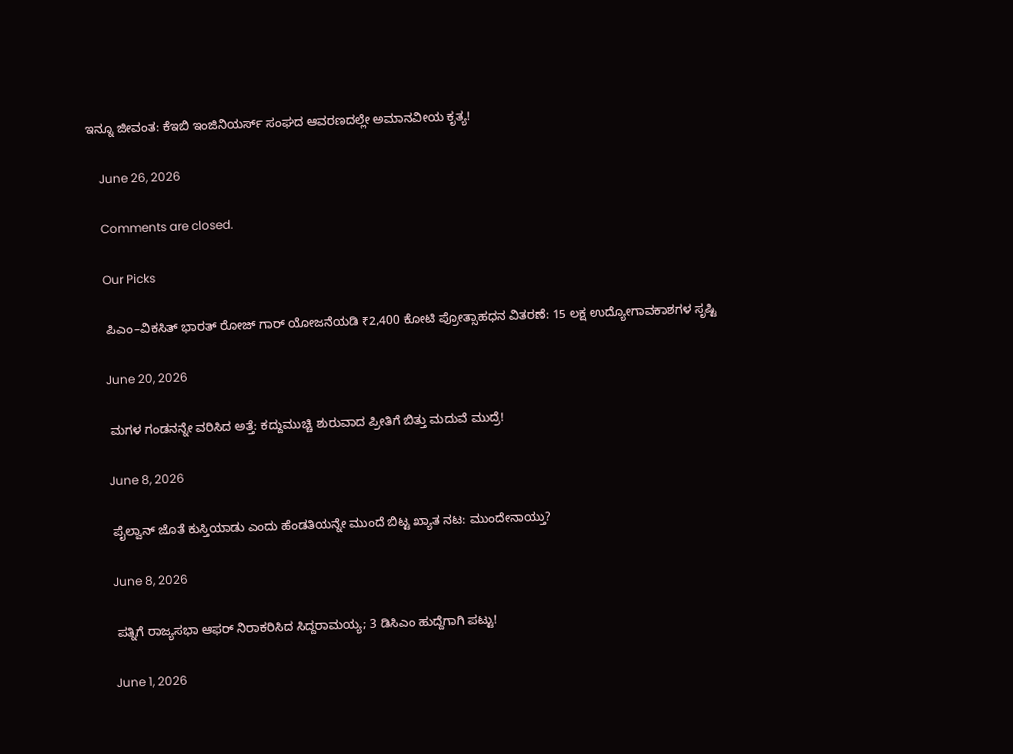ಇನ್ನೂ ಜೀವಂತ: ಕೆಇಬಿ ಇಂಜಿನಿಯರ್ಸ್ ಸಂಘದ ಆವರಣದಲ್ಲೇ ಅಮಾನವೀಯ ಕೃತ್ಯ!

    June 26, 2026

    Comments are closed.

    Our Picks

    ಪಿಎಂ–ವಿಕಸಿತ್ ಭಾರತ್ ರೋಜ್‌ ಗಾರ್ ಯೋಜನೆಯಡಿ ₹2,400 ಕೋಟಿ ಪ್ರೋತ್ಸಾಹಧನ ವಿತರಣೆ: 15 ಲಕ್ಷ ಉದ್ಯೋಗಾವಕಾಶಗಳ ಸೃಷ್ಟಿ

    June 20, 2026

    ಮಗಳ ಗಂಡನನ್ನೇ ವರಿಸಿದ ಅತ್ತೆ: ಕದ್ದುಮುಚ್ಚಿ ಶುರುವಾದ ಪ್ರೀತಿಗೆ ಬಿತ್ತು ಮದುವೆ ಮುದ್ರೆ!

    June 8, 2026

    ಪೈಲ್ವಾನ್ ಜೊತೆ ಕುಸ್ತಿಯಾಡು ಎಂದು ಹೆಂಡತಿಯನ್ನೇ ಮುಂದೆ ಬಿಟ್ಟ ಖ್ಯಾತ ನಟ: ಮುಂದೇನಾಯ್ತು?

    June 8, 2026

    ಪತ್ನಿಗೆ ರಾಜ್ಯಸಭಾ ಆಫರ್ ನಿರಾಕರಿಸಿದ ಸಿದ್ದರಾಮಯ್ಯ; 3 ಡಿಸಿಎಂ ಹುದ್ದೆಗಾಗಿ ಪಟ್ಟು!

    June 1, 2026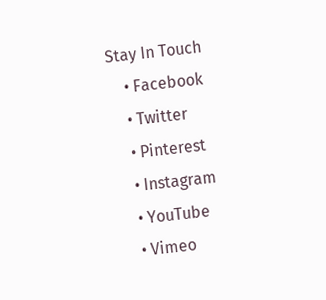Stay In Touch
    • Facebook
    • Twitter
    • Pinterest
    • Instagram
    • YouTube
    • Vimeo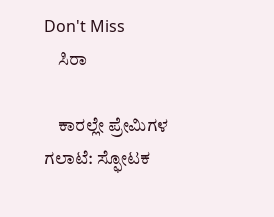Don't Miss
    ಸಿರಾ

    ಕಾರಲ್ಲೇ ಪ್ರೇಮಿಗಳ ಗಲಾಟೆ: ಸ್ಫೋಟಕ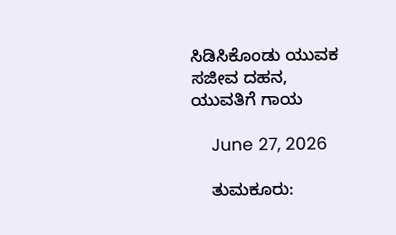ಸಿಡಿಸಿಕೊಂಡು ಯುವಕ ಸಜೀವ ದಹನ, ಯುವತಿಗೆ ಗಾಯ

    June 27, 2026

    ತುಮಕೂರು: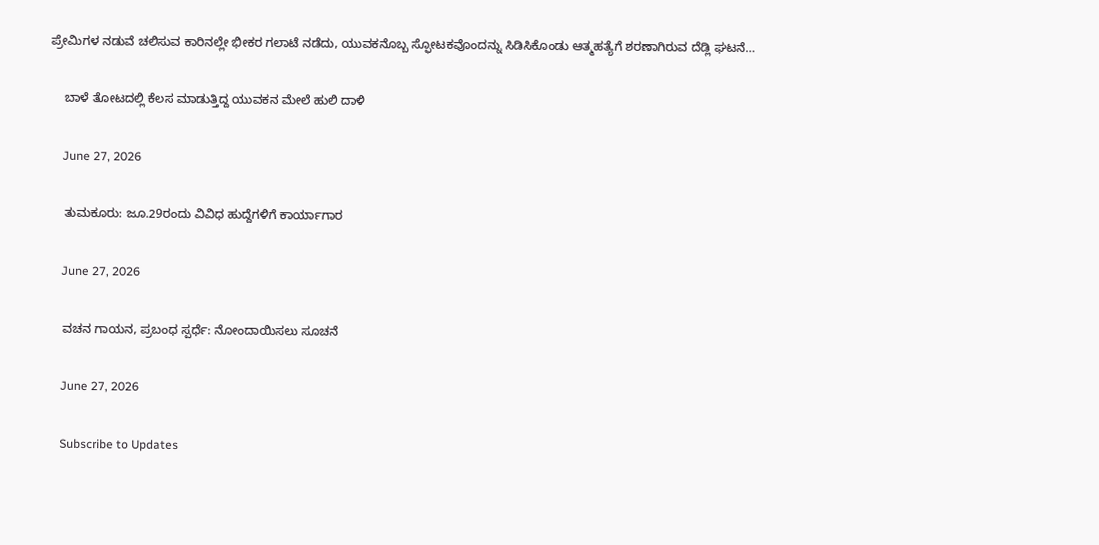ಪ್ರೇಮಿಗಳ ನಡುವೆ ಚಲಿಸುವ ಕಾರಿನಲ್ಲೇ ಭೀಕರ ಗಲಾಟೆ ನಡೆದು, ಯುವಕನೊಬ್ಬ ಸ್ಫೋಟಕವೊಂದನ್ನು ಸಿಡಿಸಿಕೊಂಡು ಆತ್ಮಹತ್ಯೆಗೆ ಶರಣಾಗಿರುವ ದೆಡ್ಲಿ ಘಟನೆ…

    ಬಾಳೆ ತೋಟದಲ್ಲಿ ಕೆಲಸ ಮಾಡುತ್ತಿದ್ದ ಯುವಕನ ಮೇಲೆ ಹುಲಿ ದಾಳಿ

    June 27, 2026

    ತುಮಕೂರು: ಜೂ.29ರಂದು ವಿವಿಧ ಹುದ್ದೆಗಳಿಗೆ ಕಾರ್ಯಾಗಾರ

    June 27, 2026

    ವಚನ ಗಾಯನ, ಪ್ರಬಂಧ ಸ್ಪರ್ಧೆ: ನೋಂದಾಯಿಸಲು ಸೂಚನೆ

    June 27, 2026

    Subscribe to Updates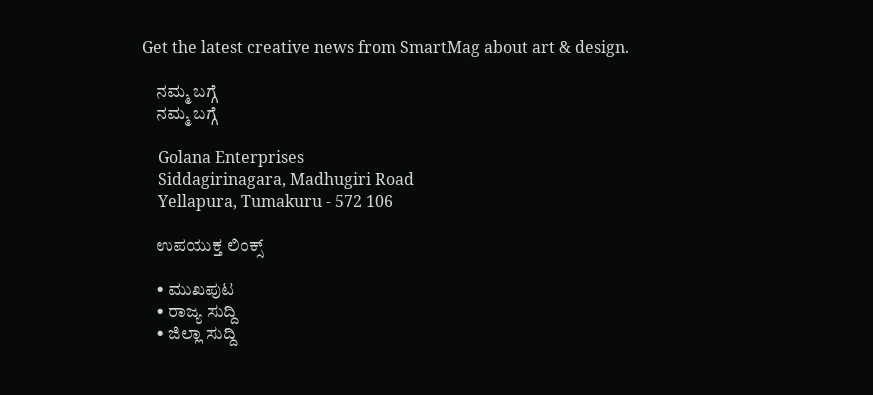Get the latest creative news from SmartMag about art & design.

    ನಮ್ಮ ಬಗ್ಗೆ
    ನಮ್ಮ ಬಗ್ಗೆ

    Golana Enterprises
    Siddagirinagara, Madhugiri Road
    Yellapura, Tumakuru - 572 106

    ಉಪಯುಕ್ತ ಲಿಂಕ್ಸ್

    • ಮುಖಪುಟ
    • ರಾಜ್ಯ ಸುದ್ದಿ
    • ಜಿಲ್ಲಾ ಸುದ್ದಿ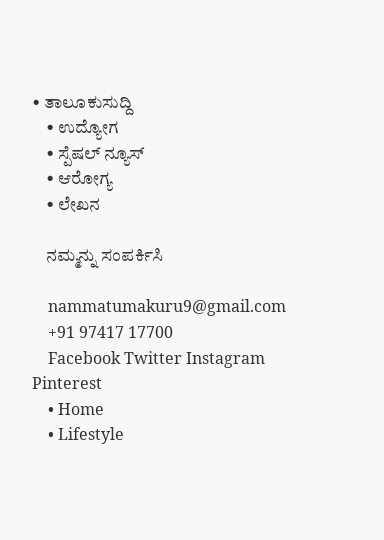• ತಾಲೂಕುಸುದ್ದಿ
    • ಉದ್ಯೋಗ
    • ಸ್ಪೆಷಲ್ ನ್ಯೂಸ್
    • ಆರೋಗ್ಯ
    • ಲೇಖನ

    ನಮ್ಮನ್ನು ಸಂಪರ್ಕಿಸಿ

    nammatumakuru9@gmail.com
    +91 97417 17700
    Facebook Twitter Instagram Pinterest
    • Home
    • Lifestyle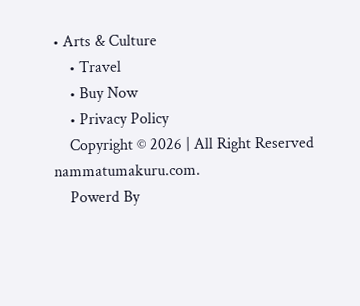• Arts & Culture
    • Travel
    • Buy Now
    • Privacy Policy
    Copyright © 2026 | All Right Reserved nammatumakuru.com.
    Powerd By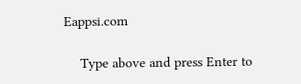Eappsi.com

    Type above and press Enter to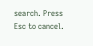search. Press Esc to cancel.